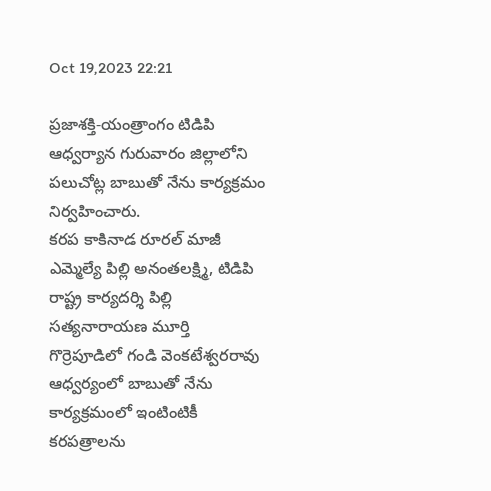Oct 19,2023 22:21

ప్రజాశక్తి-యంత్రాంగం టిడిపి ఆధ్వర్యాన గురువారం జిల్లాలోని పలుచోట్ల బాబుతో నేను కార్యక్రమం నిర్వహించారు.
కరప కాకినాడ రూరల్‌ మాజీ ఎమ్మెల్యే పిల్లి అనంతలక్ష్మి, టిడిపి రాష్ట్ర కార్యదర్శి పిల్లి సత్యనారాయణ మూర్తి గొర్రెపూడిలో గండి వెంకటేశ్వరరావు ఆధ్వర్యంలో బాబుతో నేను కార్యక్రమంలో ఇంటింటికీ కరపత్రాలను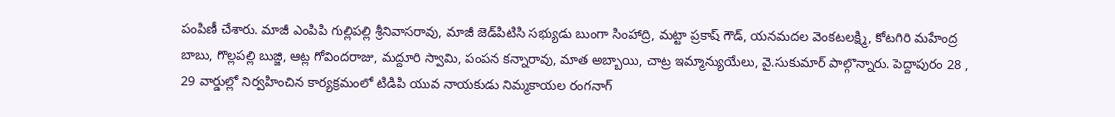పంపిణీ చేశారు. మాజీ ఎంపిపి గుల్లిపల్లి శ్రీనివాసరావు, మాజీ జెడ్‌పిటిసి సభ్యుడు బుంగా సింహాద్రి, మట్టా ప్రకాష్‌ గౌడ్‌, యనమదల వెంకటలక్ష్మి, కోటగిరి మహేంద్ర బాబు, గొల్లపల్లి బుజ్జి, ఆట్ల గోవిందరాజు, మద్దూరి స్వామి, పంపన కన్నారావు, మాత అబ్బాయి, చాట్ర ఇమ్మాన్యుయేలు, వై.సుకుమార్‌ పాల్గొన్నారు. పెద్దాపురం 28 , 29 వార్డుల్లో నిర్వహించిన కార్యక్రమంలో టిడిపి యువ నాయకుడు నిమ్మకాయల రంగనాగ్‌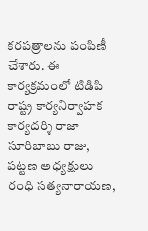కరపత్రాలను పంపిణీ చేశారు. ఈ కార్యక్రమంలో టిడిపి రాష్ట్ర కార్యనిర్వాహక కార్యదర్శి రాజా సూరిబాబు రాజు, పట్టణ అధ్యక్షులు రంధి సత్యనారాయణ,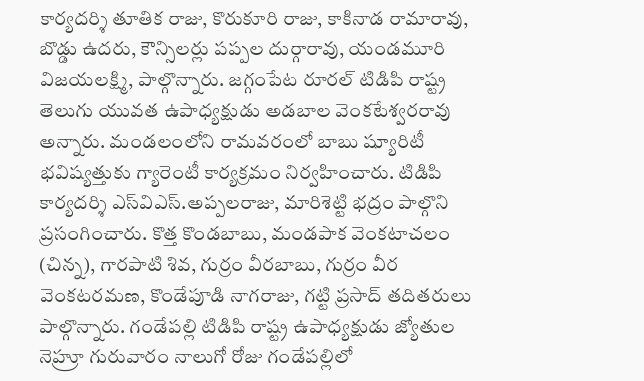కార్యదర్శి తూతిక రాజు, కొరుకూరి రాజు, కాకినాడ రామారావు, బొడ్డు ఉదరు, కౌన్సిలర్లు పప్పల దుర్గారావు, యండమూరి విజయలక్ష్మి, పాల్గొన్నారు. జగ్గంపేట రూరల్‌ టిడిపి రాష్ట్ర తెలుగు యువత ఉపాధ్యక్షుడు అడబాల వెంకటేశ్వరరావు అన్నారు. మండలంలోని రామవరంలో బాబు ష్యూరిటీ భవిష్యత్తుకు గ్యారెంటీ కార్యక్రమం నిర్వహించారు. టిడిపి కార్యదర్శి ఎస్‌విఎస్‌.అప్పలరాజు, మారిశెట్టి భద్రం పాల్గొని ప్రసంగించారు. కొత్త కొండబాబు, మండపాక వెంకటాచలం (చిన్న), గారపాటి శివ, గుర్రం వీరబాబు, గుర్రం వీర వెంకటరమణ, కొండేపూడి నాగరాజు, గట్టి ప్రసాద్‌ తదితరులు పాల్గొన్నారు. గండేపల్లి టిడిపి రాష్ట్ర ఉపాధ్యక్షుడు జ్యోతుల నెహ్రూ గురువారం నాలుగో రోజు గండేపల్లిలో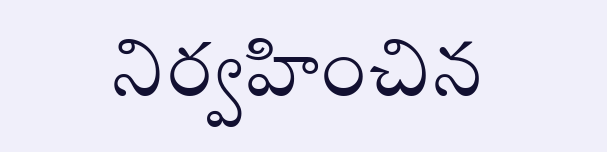నిర్వహించిన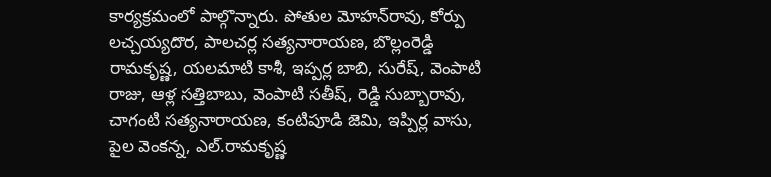కార్యక్రమంలో పాల్గొన్నారు. పోతుల మోహన్‌రావు, కోర్పు లచ్చయ్యదొర, పాలచర్ల సత్యనారాయణ, బొల్లంరెడ్డి రామకృష్ణ, యలమాటి కాశీ, ఇప్పర్ల బాబి, సురేష్‌, వెంపాటి రాజు, ఆళ్ల సత్తిబాబు, వెంపాటి సతీష్‌, రెడ్డి సుబ్బారావు, చాగంటి సత్యనారాయణ, కంటిపూడి జెమి, ఇప్పిర్ల వాసు, పైల వెంకన్న, ఎల్‌.రామకృష్ణ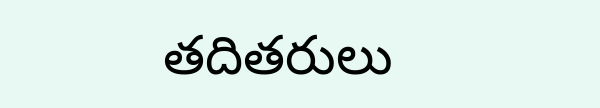తదితరులు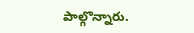పాల్గొన్నారు.